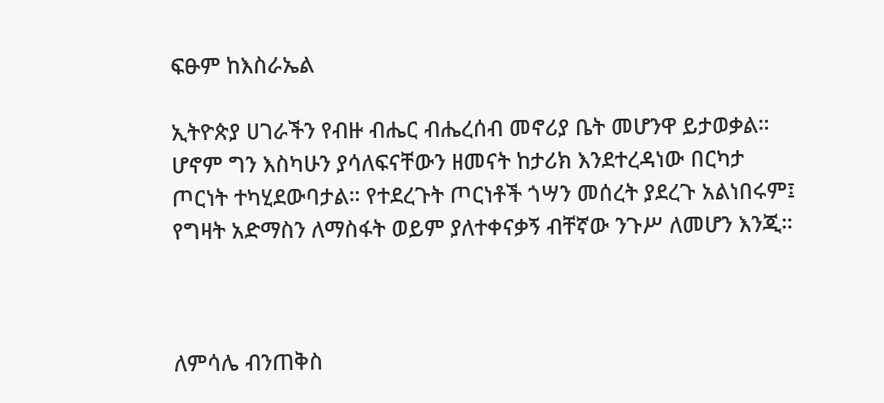ፍፁም ከእስራኤል

ኢትዮጵያ ሀገራችን የብዙ ብሔር ብሔረሰብ መኖሪያ ቤት መሆንዋ ይታወቃል። ሆኖም ግን እስካሁን ያሳለፍናቸውን ዘመናት ከታሪክ እንደተረዳነው በርካታ ጦርነት ተካሂደውባታል። የተደረጉት ጦርነቶች ጎሣን መሰረት ያደረጉ አልነበሩም፤ የግዛት አድማስን ለማስፋት ወይም ያለተቀናቃኝ ብቸኛው ንጉሥ ለመሆን እንጂ።



ለምሳሌ ብንጠቅስ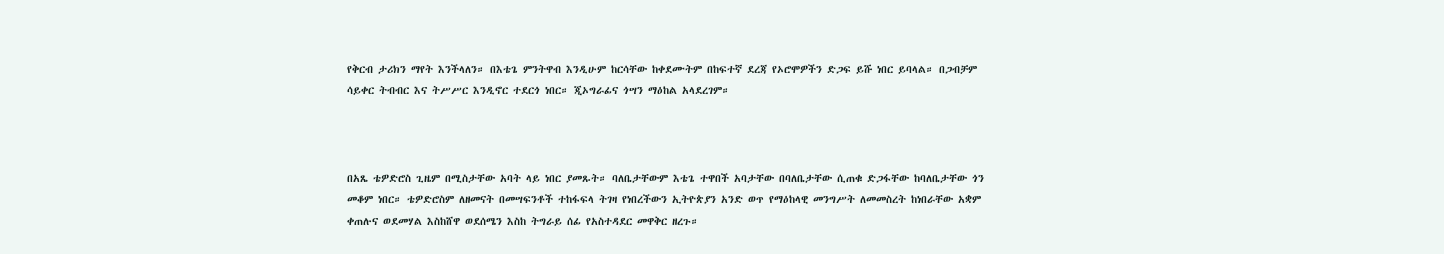የቅርብ ታሪክን ማየት እንችላለን። በእቴጌ ምንትዋብ እንዲሁም ከርሳቸው ከቀደሙትም በከፍተኛ ደረጃ የኦሮሞዎችን ድጋፍ ይሹ ነበር ይባላል። በጋብቻም ሳይቀር ትብብር እና ትሥሥር እንዲኖር ተደርጎ ነበር። ጂኦግራፊና ጎሣን ማዕከል አላደረገም።



በአጼ ቴዎድሮስ ጊዜም በሚስታቸው አባት ላይ ነበር ያመጹት። ባለቤታቸውም እቴጌ ተዋበች አባታቸው በባለቤታቸው ሲጠቁ ድጋፋቸው ከባለቤታቸው ጎን መቆም ነበር። ቴዎድሮስም ለዘመናት በመሣፍንቶች ተከፋፍላ ትገዛ የነበረችውን ኢትዮጵያን አንድ ወጥ የማዕከላዊ መንግሥት ለመመስረት ከነበራቸው አቋም ቀጠሉና ወደመሃል እስከሸዋ ወደሰሜን እስከ ትግራይ ሰፊ የአስተዳደር መዋቅር ዘረጉ።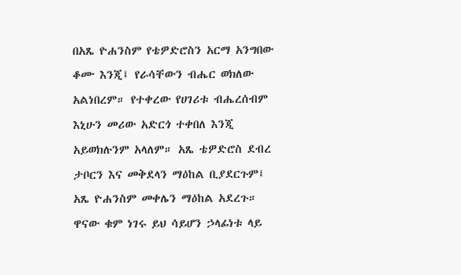በአጼ ዮሐንስም የቴዎድሮስን አርማ አንግበው ቆሙ እንጂ፤ የራሳቸውን ብሔር ወክለው አልነበረም። የተቀረው የሀገሪቱ ብሔረሰብም እኒሁን መሪው አድርጎ ተቀበለ እንጂ አይወክሉንም አላለም። አጼ ቴዎድሮስ ደብረ ታቦርን እና መቅደላን ማዕከል ቢያደርጉም፤ አጼ ዮሐንስም መቀሌን ማዕከል አደረጉ። ዋናው ቁም ነገሩ ይህ ሳይሆን ኃላፊነቱ ላይ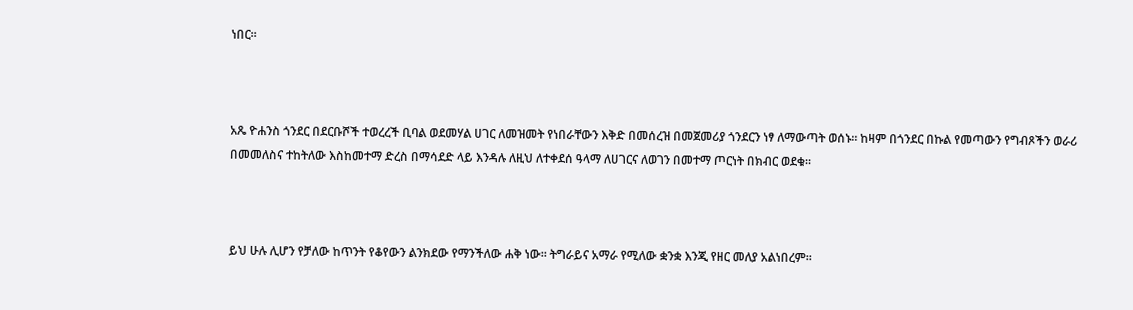ነበር።



አጼ ዮሐንስ ጎንደር በደርቡሾች ተወረረች ቢባል ወደመሃል ሀገር ለመዝመት የነበራቸውን እቅድ በመሰረዝ በመጀመሪያ ጎንደርን ነፃ ለማውጣት ወሰኑ። ከዛም በጎንደር በኩል የመጣውን የግብጾችን ወራሪ በመመለስና ተከትለው እስከመተማ ድረስ በማሳደድ ላይ እንዳሉ ለዚህ ለተቀደሰ ዓላማ ለሀገርና ለወገን በመተማ ጦርነት በክብር ወደቁ።



ይህ ሁሉ ሊሆን የቻለው ከጥንት የቆየውን ልንክደው የማንችለው ሐቅ ነው። ትግራይና አማራ የሚለው ቋንቋ እንጂ የዘር መለያ አልነበረም።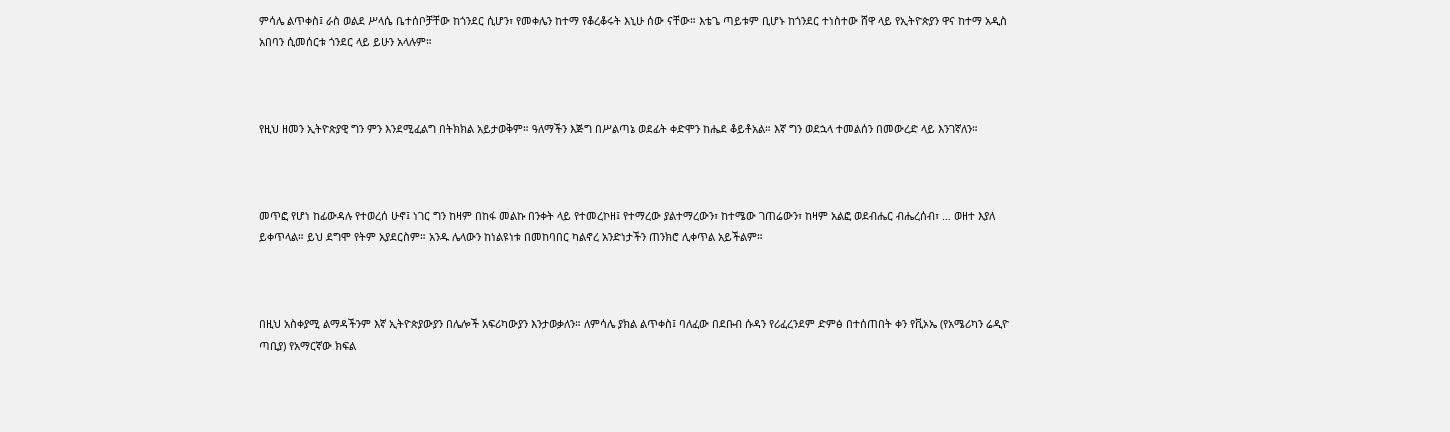ምሳሌ ልጥቀስ፤ ራስ ወልደ ሥላሴ ቤተሰቦቻቸው ከጎንደር ሲሆን፣ የመቀሌን ከተማ የቆረቆሩት እኒሁ ሰው ናቸው። እቴጌ ጣይቱም ቢሆኑ ከጎንደር ተነስተው ሸዋ ላይ የኢትዮጵያን ዋና ከተማ አዲስ አበባን ሲመሰርቱ ጎንደር ላይ ይሁን አላሉም።



የዚህ ዘመን ኢትዮጵያዊ ግን ምን እንደሚፈልግ በትክክል አይታወቅም። ዓለማችን እጅግ በሥልጣኔ ወደፊት ቀድሞን ከሔደ ቆይቶአል። እኛ ግን ወደኋላ ተመልሰን በመውረድ ላይ እንገኛለን።



መጥፎ የሆነ ከፊውዳሉ የተወረሰ ሁኖ፤ ነገር ግን ከዛም በከፋ መልኩ በንቀት ላይ የተመረኮዘ፤ የተማረው ያልተማረውን፣ ከተሜው ገጠሬውን፣ ከዛም አልፎ ወደብሔር ብሔረሰብ፣ … ወዘተ እያለ ይቀጥላል። ይህ ደግሞ የትም አያደርስም። አንዱ ሌላውን ከነልዩነቱ በመከባበር ካልኖረ አንድነታችን ጠንክሮ ሊቀጥል አይችልም።



በዚህ አስቀያሚ ልማዳችንም እኛ ኢትዮጵያውያን በሌሎች አፍሪካውያን እንታወቃለን። ለምሳሌ ያክል ልጥቀስ፤ ባለፈው በደቡብ ሱዳን የሪፈረንደም ድምፅ በተሰጠበት ቀን የቪኦኤ (የአሜሪካን ሬዲዮ ጣቢያ) የአማርኛው ክፍል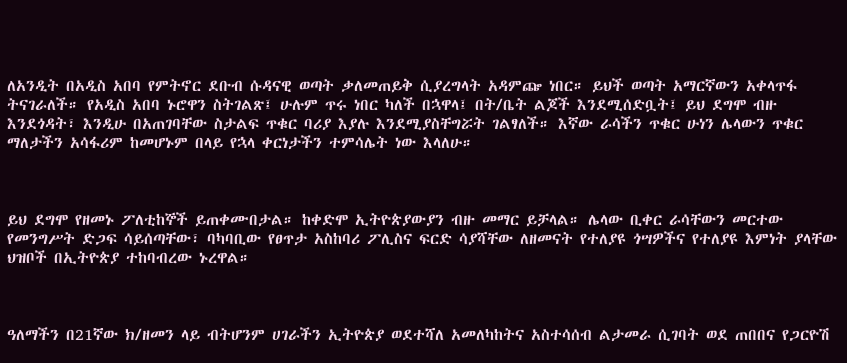ለአንዲት በአዲስ አበባ የምትኖር ደቡብ ሱዳናዊ ወጣት ቃለመጠይቅ ሲያረግላት አዳምጬ ነበር። ይህች ወጣት አማርኛውን አቀላጥፋ ትናገራለች። የአዲስ አበባ ኑሮዋን ስትገልጽ፤ ሁሉም ጥሩ ነበር ካለች በኋዋላ፤ በት/ቤት ልጆች እንደሚሰድቧት፤ ይህ ደግሞ ብዙ እንደጎዳት፣ እንዲሁ በአጠገባቸው ስታልፍ ጥቁር ባሪያ እያሉ እንደሚያስቸግሯት ገልፃለች። እኛው ራሳችን ጥቁር ሁነን ሌላውን ጥቁር ማለታችን አሳፋሪም ከመሆኑም በላይ የኋላ ቀርነታችን ተምሳሌት ነው እላለሁ።



ይህ ደግሞ የዘመኑ ፖለቲከኞች ይጠቀሙበታል። ከቀድሞ ኢትዮጵያውያን ብዙ መማር ይቻላል። ሌላው ቢቀር ራሳቸውን መርተው የመንግሥት ድጋፍ ሳይሰጣቸው፣ ባካባቢው የፀጥታ አስከባሪ ፖሊስና ፍርድ ሳያሻቸው ለዘመናት የተለያዩ ጎሣዎችና የተለያዩ እምነት ያላቸው ህዝቦች በኢትዮጵያ ተከባብረው ኑረዋል።



ዓለማችን በ21ኛው ክ/ዘመን ላይ ብትሆንም ሀገራችን ኢትዮጵያ ወደተሻለ አመለካከትና አስተሳሰብ ልታመራ ሲገባት ወደ ጠበበና የጋርዮሽ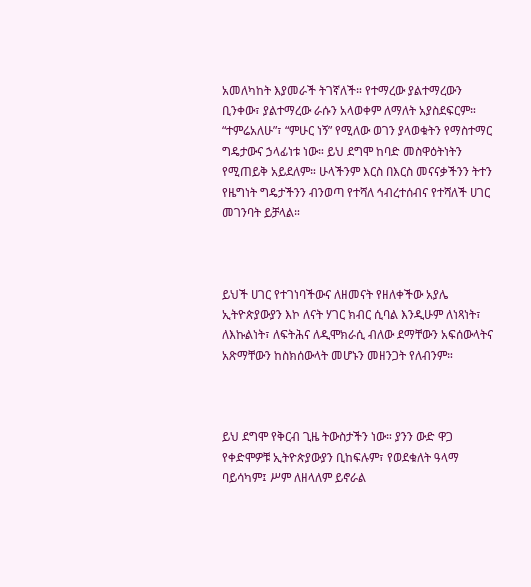አመለካከት እያመራች ትገኛለች። የተማረው ያልተማረውን ቢንቀው፣ ያልተማረው ራሱን አላወቀም ለማለት አያስደፍርም። “ተምሬአለሁ”፣ “ምሁር ነኝ” የሚለው ወገን ያላወቁትን የማስተማር ግዴታውና ኃላፊነቱ ነው። ይህ ደግሞ ከባድ መስዋዕትነትን የሚጠይቅ አይደለም። ሁላችንም እርስ በእርስ መናናቃችንን ትተን የዜግነት ግዴታችንን ብንወጣ የተሻለ ኅብረተሰብና የተሻለች ሀገር መገንባት ይቻላል።



ይህች ሀገር የተገነባችውና ለዘመናት የዘለቀችው አያሌ ኢትዮጵያውያን እኮ ለናት ሃገር ክብር ሲባል እንዲሁም ለነጻነት፣ ለእኩልነት፣ ለፍትሕና ለዲሞክራሲ ብለው ደማቸውን አፍሰውላትና አጽማቸውን ከስክሰውላት መሆኑን መዘንጋት የለብንም።



ይህ ደግሞ የቅርብ ጊዜ ትውስታችን ነው። ያንን ውድ ዋጋ የቀድሞዎቹ ኢትዮጵያውያን ቢከፍሉም፣ የወደቁለት ዓላማ ባይሳካም፤ ሥም ለዘላለም ይኖራል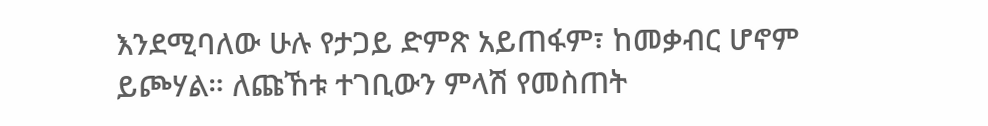እንደሚባለው ሁሉ የታጋይ ድምጽ አይጠፋም፣ ከመቃብር ሆኖም ይጮሃል። ለጩኸቱ ተገቢውን ምላሽ የመስጠት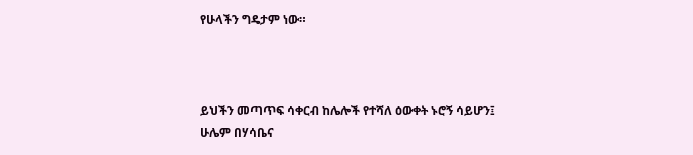የሁላችን ግዴታም ነው።



ይህችን መጣጥፍ ሳቀርብ ከሌሎች የተሻለ ዕውቀት ኑሮኝ ሳይሆን፤ ሁሌም በሃሳቤና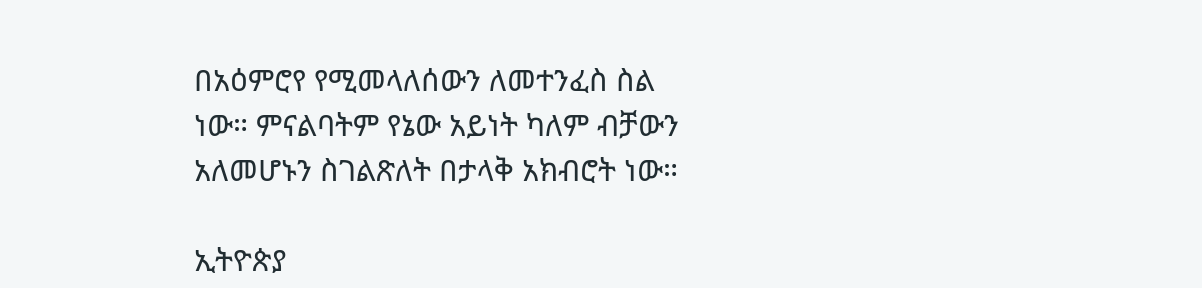በአዕምሮየ የሚመላለሰውን ለመተንፈስ ስል ነው። ምናልባትም የኔው አይነት ካለም ብቻውን አለመሆኑን ስገልጽለት በታላቅ አክብሮት ነው።

ኢትዮጵያ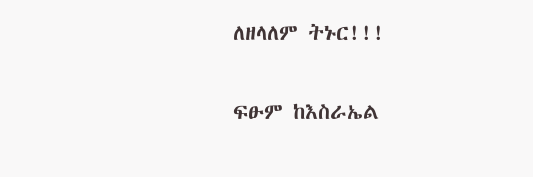ለዘላለም ትኑር!!!


ፍፁም ከእስራኤል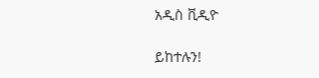አዲስ ቪዲዮ

ይከተሉን!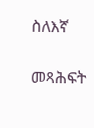ስለእኛ

መጻሕፍት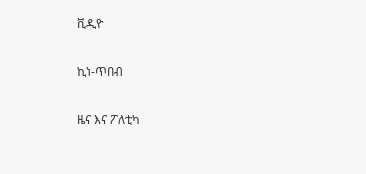ቪዲዮ

ኪነ-ጥበብ

ዜና እና ፖለቲካ